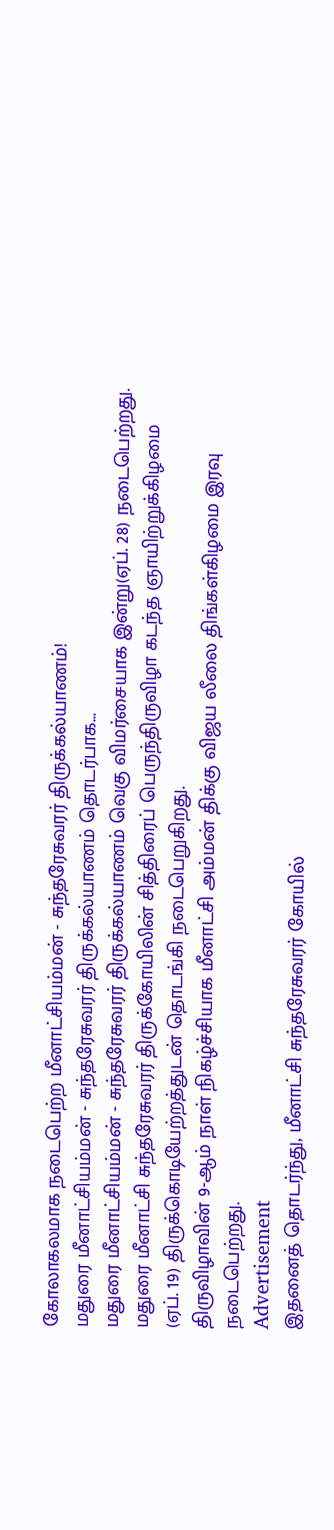கோலாகலமாக நடைபெற்ற மீனாட்சியம்மன் - சுந்தரேசுவரர் திருக்கல்யாணம்!
மதுரை மீனாட்சியம்மன் - சுந்தரேசுவரர் திருக்கல்யாணம் தொடர்பாக...
மதுரை மீனாட்சியம்மன் - சுந்தரேசுவரர் திருக்கல்யாணம் வெகு விமர்சையாக இன்று(ஏப். 28) நடைபெற்றது.
மதுரை மீனாட்சி சுந்தரேசுவரர் திருக்கோயிலின் சித்திரைப் பெருந்திருவிழா கடந்த ஞாயிற்றுக்கிழமை (ஏப். 19) திருக்கொடியேற்றத்துடன் தொடங்கி நடைபெறுகிறது.
திருவிழாவின் 9-ஆம் நாள் நிகழ்ச்சியாக மீனாட்சி அம்மன் திக்கு விஜய லீலை திங்கள்கிழமை இரவு நடைபெற்றது.
Advertisement
இதனைத் தொடர்ந்து, மீனாட்சி சுந்தரேசுவரர் கோயில்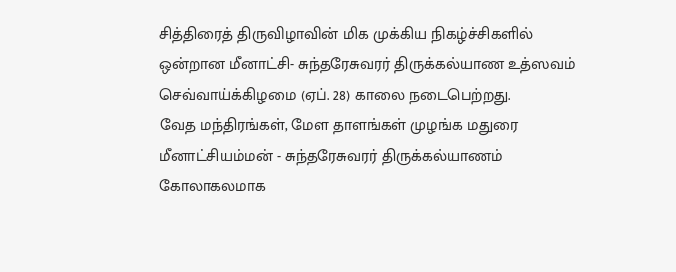சித்திரைத் திருவிழாவின் மிக முக்கிய நிகழ்ச்சிகளில் ஒன்றான மீனாட்சி- சுந்தரேசுவரர் திருக்கல்யாண உத்ஸவம் செவ்வாய்க்கிழமை (ஏப். 28) காலை நடைபெற்றது.
வேத மந்திரங்கள், மேள தாளங்கள் முழங்க மதுரை மீனாட்சியம்மன் - சுந்தரேசுவரர் திருக்கல்யாணம் கோலாகலமாக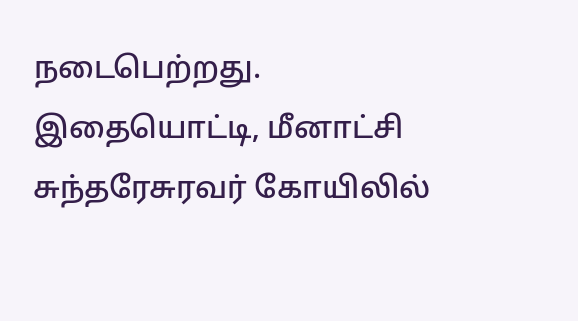நடைபெற்றது.
இதையொட்டி, மீனாட்சி சுந்தரேசுரவர் கோயிலில்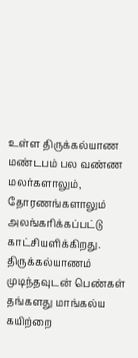உள்ள திருக்கல்யாண மண்டபம் பல வண்ண மலர்களாலும், தோரணங்களாலும் அலங்கரிக்கப்பட்டு காட்சியளிக்கிறது.
திருக்கல்யாணம் முடிந்தவுடன் பெண்கள் தங்களது மாங்கல்ய கயிற்றை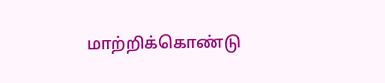மாற்றிக்கொண்டு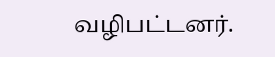வழிபட்டனர்.